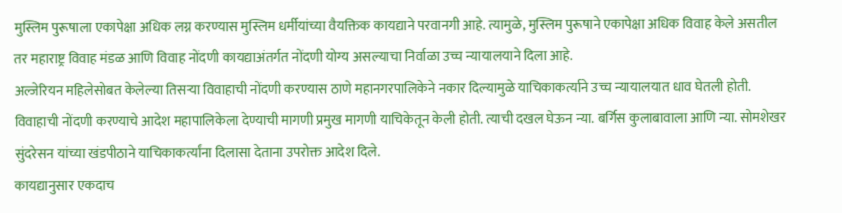मुस्लिम पुरूषाला एकापेक्षा अधिक लग्न करण्यास मुस्लिम धर्मीयांच्या वैयक्तिक कायद्याने परवानगी आहे. त्यामुळे, मुस्लिम पुरूषाने एकापेक्षा अधिक विवाह केले असतील तर महाराष्ट्र विवाह मंडळ आणि विवाह नोंदणी कायद्याअंतर्गत नोंदणी योग्य असल्याचा निर्वाळा उच्च न्यायालयाने दिला आहे.
अल्जेरियन महिलेसोबत केलेल्या तिसऱ्या विवाहाची नोंदणी करण्यास ठाणे महानगरपालिकेने नकार दिल्यामुळे याचिकाकर्त्याने उच्च न्यायालयात धाव घेतली होती. विवाहाची नोंदणी करण्याचे आदेश महापालिकेला देण्याची मागणी प्रमुख मागणी याचिकेतून केली होती. त्याची दखल घेऊन न्या. बर्गिस कुलाबावाला आणि न्या. सोमशेखर सुंदरेसन यांच्या खंडपीठाने याचिकाकर्त्यांना दिलासा देताना उपरोक्त आदेश दिले.
कायद्यानुसार एकदाच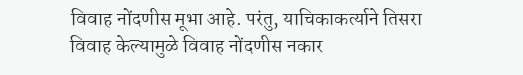विवाह नोंदणीस मूभा आहे. परंतु, याचिकाकर्त्याने तिसरा विवाह केल्यामुळे विवाह नोंदणीस नकार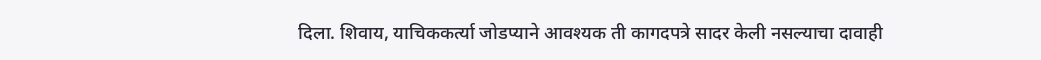दिला. शिवाय, याचिककर्त्या जोडप्याने आवश्यक ती कागदपत्रे सादर केली नसल्याचा दावाही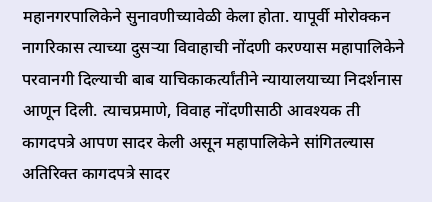महानगरपालिकेने सुनावणीच्यावेळी केला होता. यापूर्वी मोरोक्कन नागरिकास त्याच्या दुसऱ्या विवाहाची नोंदणी करण्यास महापालिकेने परवानगी दिल्याची बाब याचिकाकर्त्यांतीने न्यायालयाच्या निदर्शनास आणून दिली. त्याचप्रमाणे, विवाह नोंदणीसाठी आवश्यक ती कागदपत्रे आपण सादर केली असून महापालिकेने सांगितल्यास अतिरिक्त कागदपत्रे सादर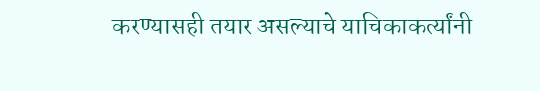करण्यासही तयार असल्याचे याचिकाकर्त्यांनी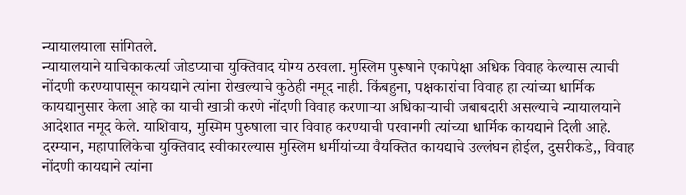न्यायालयाला सांगितले.
न्यायालयाने याचिकाकर्त्या जोडप्याचा युक्तिवाद योग्य ठरवला. मुस्लिम पुरूषाने एकापेक्षा अधिक विवाह केल्यास त्याची नोंदणी करण्यापासून कायद्याने त्यांना रोखल्याचे कुठेही नमूद नाही. किंबहुना, पक्षकारांचा विवाह हा त्यांच्या धार्मिक कायद्यानुसार केला आहे का याची खात्री करणे नोंदणी विवाह करणाऱ्या अधिकाऱ्याची जबाबदारी असल्याचे न्यायालयाने आदेशात नमूद केले. याशिवाय, मुस्मिम पुरुषाला चार विवाह करण्याची परवानगी त्यांच्या धार्मिक कायद्याने दिली आहे. दरम्यान, महापालिकेचा युक्तिवाद स्वीकारल्यास मुस्लिम धर्मीयांच्या वैयक्तित कायद्याचे उल्लंघन होईल, दुसरीकडे,, विवाह नोंदणी कायद्याने त्यांना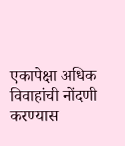एकापेक्षा अधिक विवाहांची नोंदणी करण्यास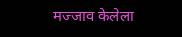मज्जाव केलेला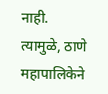नाही. त्यामुळे, ठाणे महापालिकेने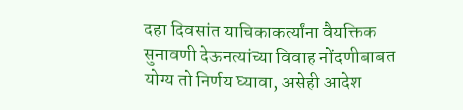दहा दिवसांत याचिकाकर्त्यांना वैयक्तिक सुनावणी देऊनत्यांच्या विवाह नोंदणीबाबत योग्य तो निर्णय घ्यावा, असेही आदेश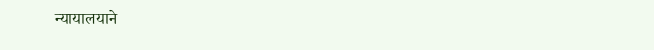न्यायालयाने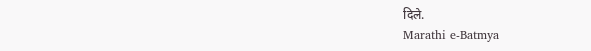दिले.
Marathi e-Batmya